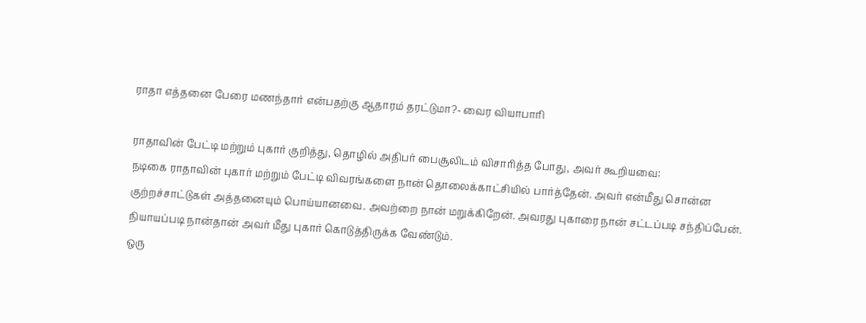ராதா எத்தனை பேரை மணந்தார் என்பதற்கு ஆதாரம் தரட்டுமா?- வைர வியாபாரி

ராதாவின் பேட்டி மற்றும் புகார் குறித்து, தொழில் அதிபர் பைசூலிடம் விசாரித்த போது, அவர் கூறியவை:
நடிகை ராதாவின் புகார் மற்றும் பேட்டி விவரங்களை நான் தொலைக்காட்சியில் பார்த்தேன். அவர் என்மீது சொன்ன குற்றச்சாட்டுகள் அத்தனையும் பொய்யானவை. அவற்றை நான் மறுக்கிறேன். அவரது புகாரை நான் சட்டப்படி சந்திப்பேன். நியாயப்படி நான்தான் அவர் மீது புகார் கொடுத்திருக்க வேண்டும்.
ஒரு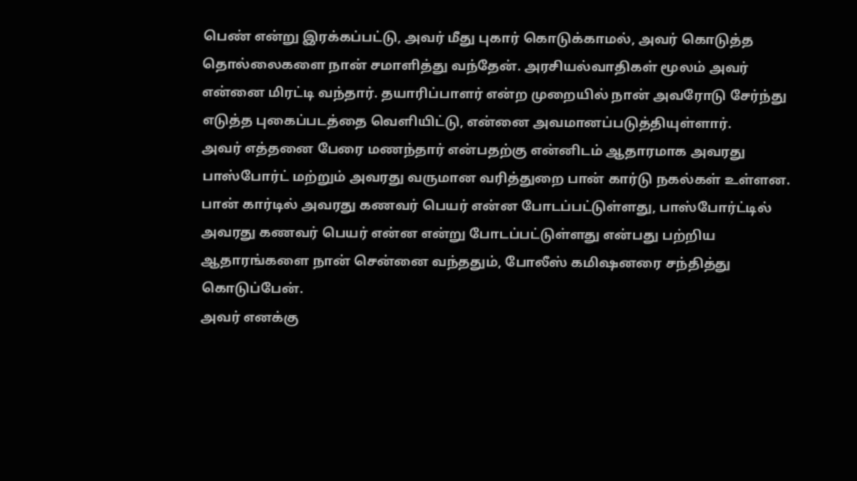பெண் என்று இரக்கப்பட்டு, அவர் மீது புகார் கொடுக்காமல், அவர் கொடுத்த தொல்லைகளை நான் சமாளித்து வந்தேன். அரசியல்வாதிகள் மூலம் அவர் என்னை மிரட்டி வந்தார். தயாரிப்பாளர் என்ற முறையில் நான் அவரோடு சேர்ந்து எடுத்த புகைப்படத்தை வெளியிட்டு, என்னை அவமானப்படுத்தியுள்ளார்.
அவர் எத்தனை பேரை மணந்தார் என்பதற்கு என்னிடம் ஆதாரமாக அவரது பாஸ்போர்ட் மற்றும் அவரது வருமான வரித்துறை பான் கார்டு நகல்கள் உள்ளன.
பான் கார்டில் அவரது கணவர் பெயர் என்ன போடப்பட்டுள்ளது, பாஸ்போர்ட்டில் அவரது கணவர் பெயர் என்ன என்று போடப்பட்டுள்ளது என்பது பற்றிய ஆதாரங்களை நான் சென்னை வந்ததும், போலீஸ் கமிஷனரை சந்தித்து கொடுப்பேன்.
அவர் எனக்கு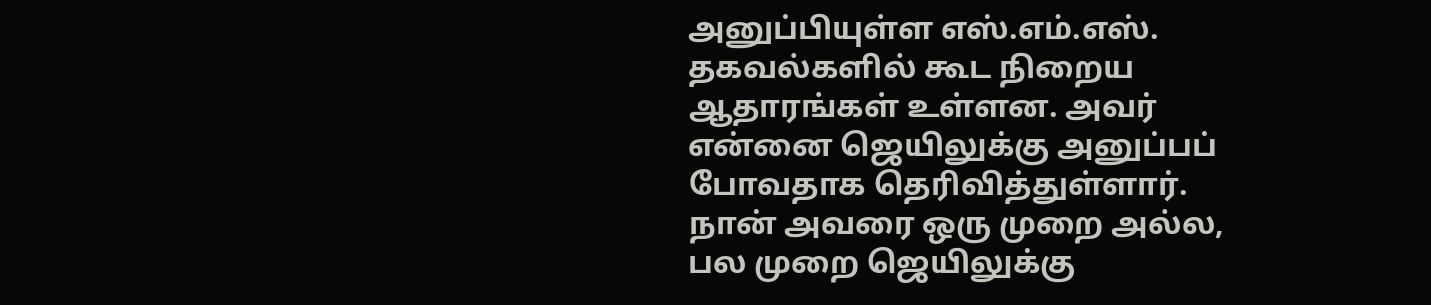அனுப்பியுள்ள எஸ்.எம்.எஸ். தகவல்களில் கூட நிறைய ஆதாரங்கள் உள்ளன. அவர் என்னை ஜெயிலுக்கு அனுப்பப் போவதாக தெரிவித்துள்ளார். நான் அவரை ஒரு முறை அல்ல, பல முறை ஜெயிலுக்கு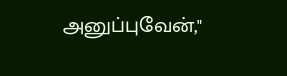அனுப்புவேன்,"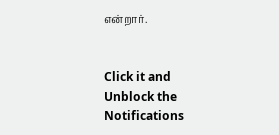என்றார்.


Click it and Unblock the Notifications